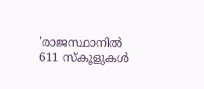'രാജസ്ഥാനിൽ 611 സ്കൂളുകൾ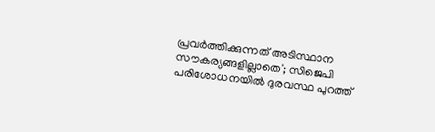പ്രവർത്തിക്കുന്നത് അടിസ്ഥാന സൗകര്യങ്ങളില്ലാതെ'; സിജെപി പരിശോധനയിൽ ദുരവസ്ഥ പുറത്ത്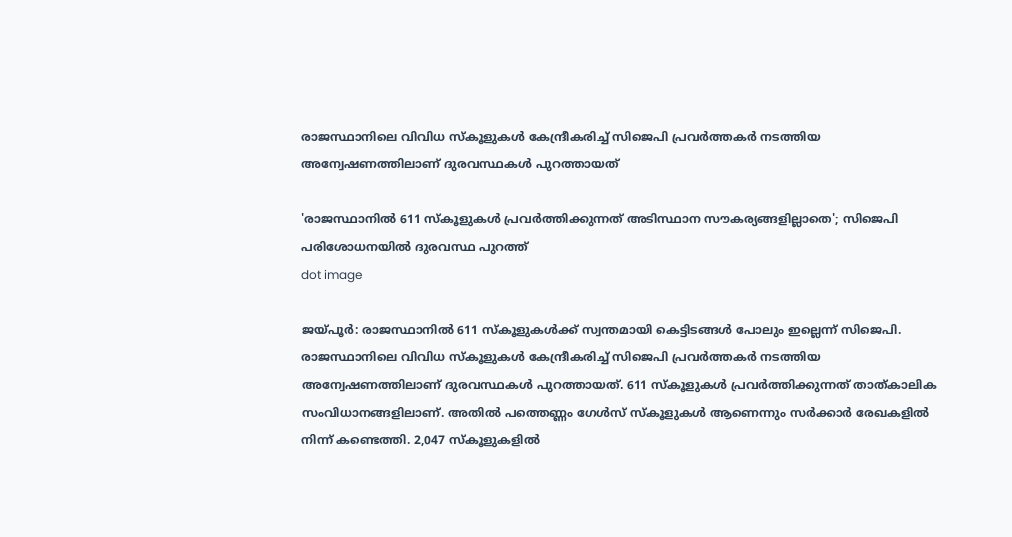രാജസ്ഥാനിലെ വിവിധ സ്‌കൂളുകള്‍ കേന്ദ്രീകരിച്ച് സിജെപി പ്രവര്‍ത്തകര്‍ നടത്തിയ അന്വേഷണത്തിലാണ് ദുരവസ്ഥകള്‍ പുറത്തായത്

'രാജസ്ഥാനിൽ 611 സ്കൂളുകൾ പ്രവർത്തിക്കുന്നത് അടിസ്ഥാന സൗകര്യങ്ങളില്ലാതെ'; സിജെപി പരിശോധനയിൽ ദുരവസ്ഥ പുറത്ത്
dot image

ജയ്പൂര്‍: രാജസ്ഥാനില്‍ 611 സ്‌കൂളുകള്‍ക്ക് സ്വന്തമായി കെട്ടിടങ്ങള്‍ പോലും ഇല്ലെന്ന് സിജെപി. രാജസ്ഥാനിലെ വിവിധ സ്‌കൂളുകള്‍ കേന്ദ്രീകരിച്ച് സിജെപി പ്രവര്‍ത്തകര്‍ നടത്തിയ അന്വേഷണത്തിലാണ് ദുരവസ്ഥകള്‍ പുറത്തായത്. 611 സ്‌കൂളുകള്‍ പ്രവര്‍ത്തിക്കുന്നത് താത്കാലിക സംവിധാനങ്ങളിലാണ്. അതില്‍ പത്തെണ്ണം ഗേള്‍സ് സ്‌കൂളുകള്‍ ആണെന്നും സര്‍ക്കാര്‍ രേഖകളില്‍ നിന്ന് കണ്ടെത്തി. 2,047 സ്‌കൂളുകളില്‍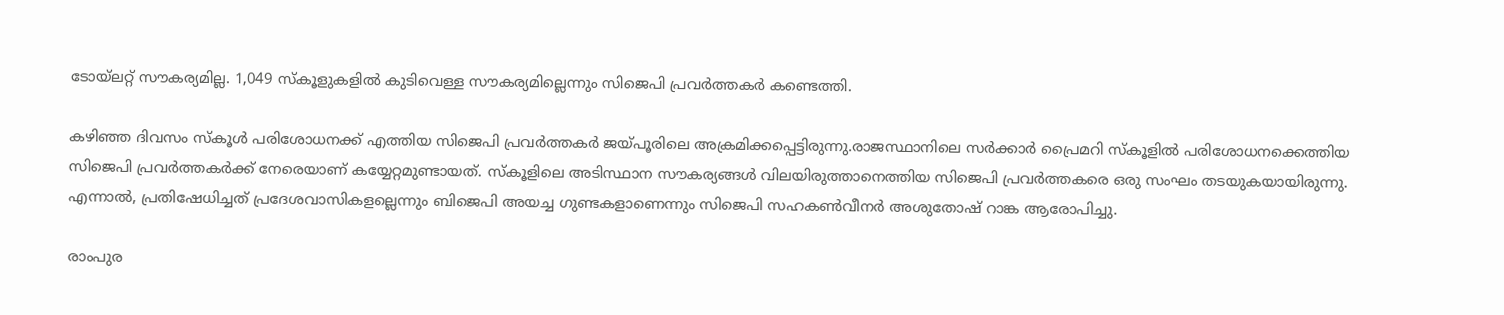ടോയ്ലറ്റ് സൗകര്യമില്ല. 1,049 സ്‌കൂളുകളില്‍ കുടിവെള്ള സൗകര്യമില്ലെന്നും സിജെപി പ്രവര്‍ത്തകര്‍ കണ്ടെത്തി.

കഴിഞ്ഞ ദിവസം സ്‌കൂള്‍ പരിശോധനക്ക് എത്തിയ സിജെപി പ്രവര്‍ത്തകര്‍ ജയ്പൂരിലെ അക്രമിക്കപ്പെട്ടിരുന്നു.രാജസ്ഥാനിലെ സര്‍ക്കാര്‍ പ്രൈമറി സ്‌കൂളില്‍ പരിശോധനക്കെത്തിയ സിജെപി പ്രവര്‍ത്തകര്‍ക്ക് നേരെയാണ് കയ്യേറ്റമുണ്ടായത്. സ്‌കൂളിലെ അടിസ്ഥാന സൗകര്യങ്ങള്‍ വിലയിരുത്താനെത്തിയ സിജെപി പ്രവര്‍ത്തകരെ ഒരു സംഘം തടയുകയായിരുന്നു. എന്നാല്‍, പ്രതിഷേധിച്ചത് പ്രദേശവാസികളല്ലെന്നും ബിജെപി അയച്ച ഗുണ്ടകളാണെന്നും സിജെപി സഹകണ്‍വീനര്‍ അശുതോഷ് റാങ്ക ആരോപിച്ചു.

രാംപുര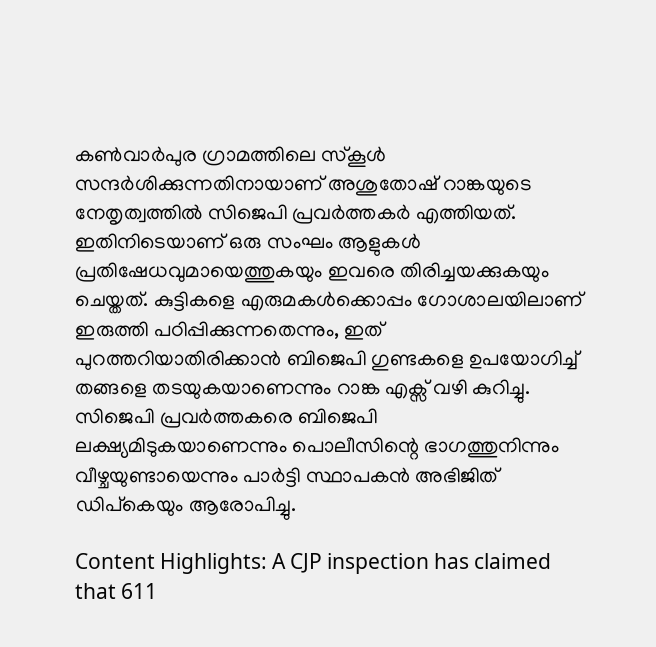കണ്‍വാര്‍പുര ഗ്രാമത്തിലെ സ്‌കൂള്‍ സന്ദര്‍ശിക്കുന്നതിനായാണ് അശുതോഷ് റാങ്കയുടെ നേതൃത്വത്തില്‍ സിജെപി പ്രവര്‍ത്തകര്‍ എത്തിയത്. ഇതിനിടെയാണ് ഒരു സംഘം ആളുകള്‍ പ്രതിഷേധവുമായെത്തുകയും ഇവരെ തിരിച്ചയക്കുകയും ചെയ്തത്. കുട്ടികളെ എരുമകള്‍ക്കൊപ്പം ഗോശാലയിലാണ് ഇരുത്തി പഠിപ്പിക്കുന്നതെന്നും, ഇത് പുറത്തറിയാതിരിക്കാന്‍ ബിജെപി ഗുണ്ടകളെ ഉപയോഗിച്ച് തങ്ങളെ തടയുകയാണെന്നും റാങ്ക എക്സ് വഴി കുറിച്ചു. സിജെപി പ്രവര്‍ത്തകരെ ബിജെപി ലക്ഷ്യമിടുകയാണെന്നും പൊലീസിന്റെ ഭാഗത്തുനിന്നും വീഴ്ചയുണ്ടായെന്നും പാര്‍ട്ടി സ്ഥാപകന്‍ അഭിജിത് ഡിപ്‌കെയും ആരോപിച്ചു.

Content Highlights: A CJP inspection has claimed that 611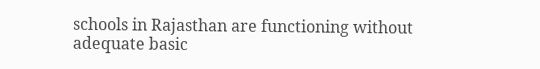schools in Rajasthan are functioning without adequate basic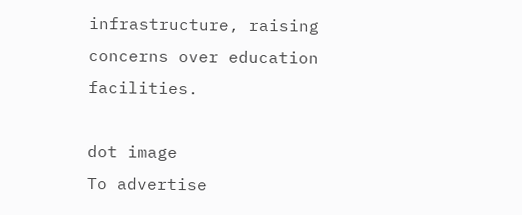infrastructure, raising concerns over education facilities.

dot image
To advertise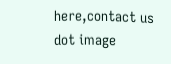here,contact us
dot image